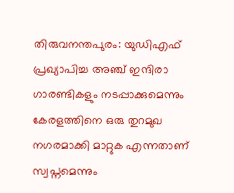തിരുവനന്തപുരം: യുഡിഎഫ് പ്രഖ്യാപിച്ച അഞ്ച് ഇന്ദിരാ ഗാരണ്ടികളും നടപ്പാക്കുമെന്നും കേരളത്തിനെ ഒരു തുറമുഖ നഗരമാക്കി മാറ്റുക എന്നതാണ് സ്വപ്നമെന്നും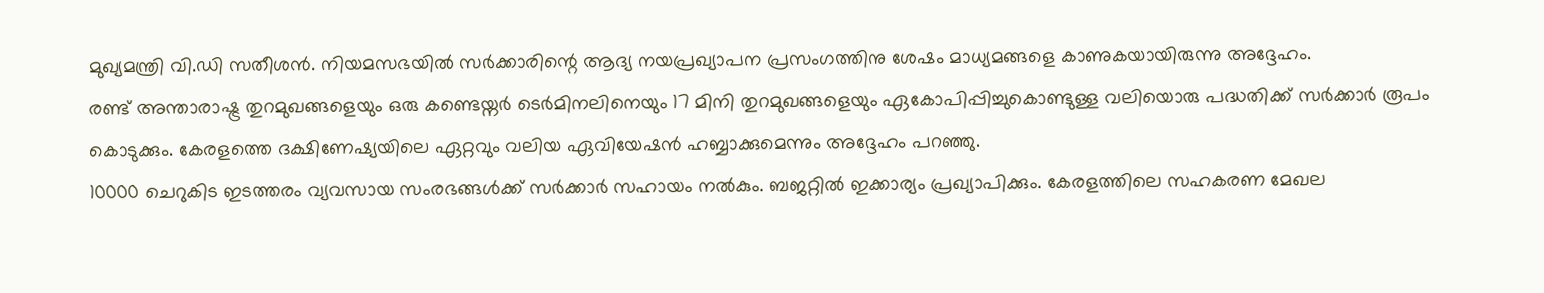മുഖ്യമന്ത്രി വി.ഡി സതീശൻ. നിയമസഭയിൽ സർക്കാരിന്റെ ആദ്യ നയപ്രഖ്യാപന പ്രസംഗത്തിനു ശേഷം മാധ്യമങ്ങളെ കാണുകയായിരുന്നു അദ്ദേഹം.
രണ്ട് അന്താരാഷ്ട്ര തുറമുഖങ്ങളെയും ഒരു കണ്ടെയ്നർ ടെർമിനലിനെയും 17 മിനി തുറമുഖങ്ങളെയും ഏകോപിപ്പിച്ചുകൊണ്ടുള്ള വലിയൊരു പദ്ധതിക്ക് സർക്കാർ രൂപം കൊടുക്കും. കേരളത്തെ ദക്ഷിണേഷ്യയിലെ ഏറ്റവും വലിയ ഏവിയേഷൻ ഹബ്ബാക്കുമെന്നും അദ്ദേഹം പറഞ്ഞു.
10000 ചെറുകിട ഇടത്തരം വ്യവസായ സംരഭങ്ങൾക്ക് സർക്കാർ സഹായം നൽകും. ബജറ്റിൽ ഇക്കാര്യം പ്രഖ്യാപിക്കും. കേരളത്തിലെ സഹകരണ മേഖല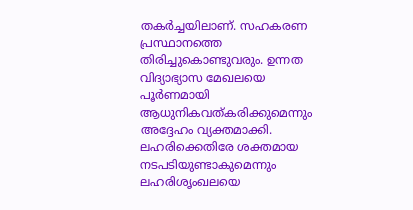തകർച്ചയിലാണ്. സഹകരണ പ്രസ്ഥാനത്തെ തിരിച്ചുകൊണ്ടുവരും. ഉന്നത വിദ്യാഭ്യാസ മേഖലയെ പൂർണമായി ആധുനികവത്കരിക്കുമെന്നും അദ്ദേഹം വ്യക്തമാക്കി.
ലഹരിക്കെതിരേ ശക്തമായ നടപടിയുണ്ടാകുമെന്നും ലഹരിശൃംഖലയെ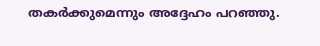തകർക്കുമെന്നും അദ്ദേഹം പറഞ്ഞു.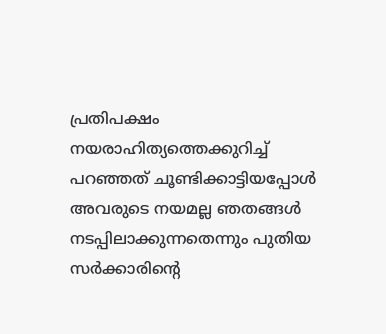പ്രതിപക്ഷം നയരാഹിത്യത്തെക്കുറിച്ച് പറഞ്ഞത് ചൂണ്ടിക്കാട്ടിയപ്പോൾ അവരുടെ നയമല്ല ഞതങ്ങൾ നടപ്പിലാക്കുന്നതെന്നും പുതിയ സർക്കാരിന്റെ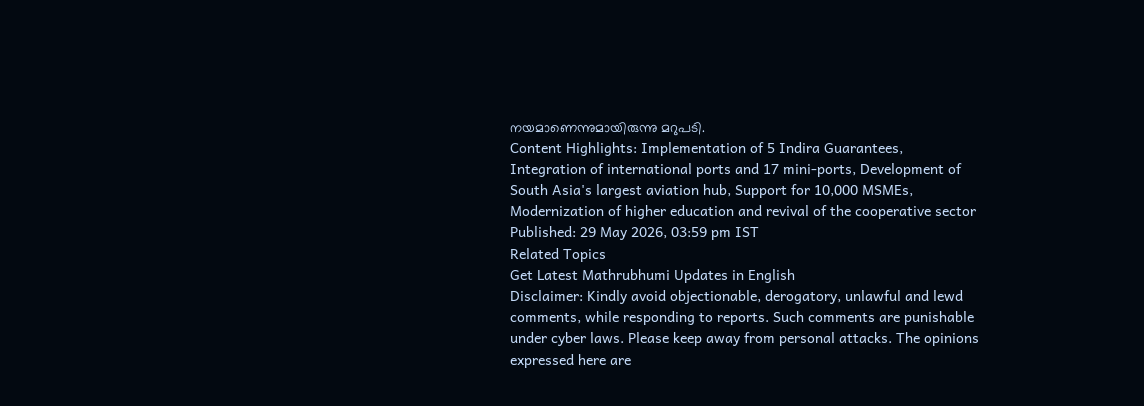നയമാണെന്നുമായിരുന്നു മറുപടി.
Content Highlights: Implementation of 5 Indira Guarantees, Integration of international ports and 17 mini-ports, Development of South Asia's largest aviation hub, Support for 10,000 MSMEs, Modernization of higher education and revival of the cooperative sector
Published: 29 May 2026, 03:59 pm IST
Related Topics
Get Latest Mathrubhumi Updates in English
Disclaimer: Kindly avoid objectionable, derogatory, unlawful and lewd comments, while responding to reports. Such comments are punishable under cyber laws. Please keep away from personal attacks. The opinions expressed here are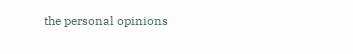the personal opinions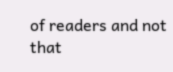of readers and not that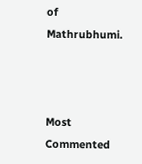of Mathrubhumi.



Most Commented